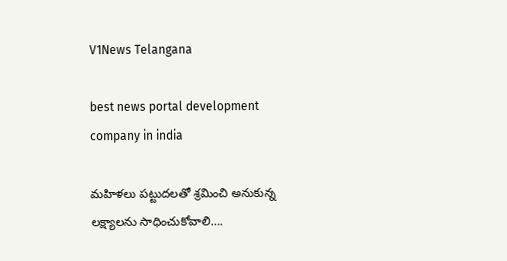V1News Telangana

best news portal development company in india

మహిళలు పట్టుదలతో శ్రమించి అనుకున్న లక్ష్యాలను సాధించుకోవాలి….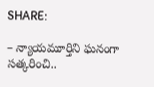SHARE:

– న్యాయమూర్తిని ఘనంగా సత్కరించి..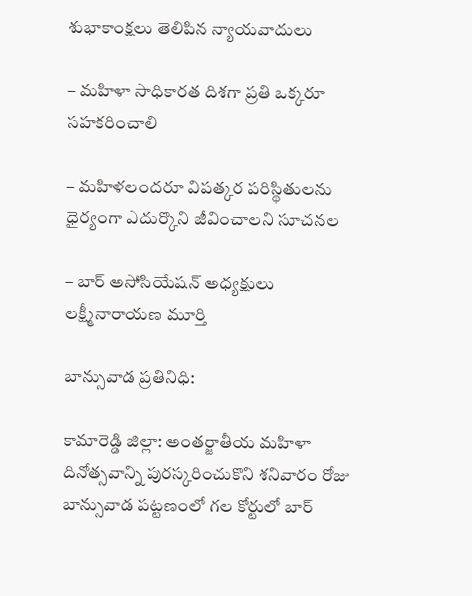శుభాకాంక్షలు తెలిపిన న్యాయవాదులు

– మహిళా సాధికారత దిశగా ప్రతి ఒక్కరూ సహకరించాలి

– మహిళలందరూ విపత్కర పరిస్థితులను ధైర్యంగా ఎదుర్కొని జీవించాలని సూచనల

– బార్ అసోసియేషన్ అధ్యక్షులు లక్ష్మీనారాయణ మూర్తి

బాన్సువాడ ప్రతినిధి:

కామారెడ్డి జిల్లా: అంతర్జాతీయ మహిళా దినోత్సవాన్ని పురస్కరించుకొని శనివారం రోజు బాన్సువాడ పట్టణంలో గల కోర్టులో బార్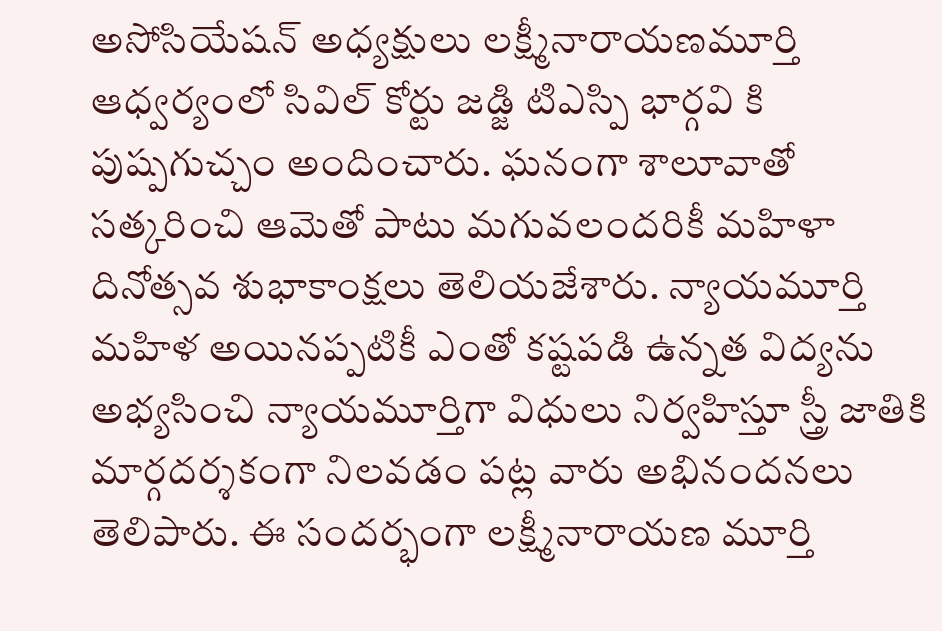అసోసియేషన్ అధ్యక్షులు లక్ష్మీనారాయణమూర్తి ఆధ్వర్యంలో సివిల్ కోర్టు జడ్జి టిఎస్పి భార్గవి కి పుష్పగుచ్చం అందించారు. ఘనంగా శాలూవాతో సత్కరించి ఆమెతో పాటు మగువలందరికీ మహిళా దినోత్సవ శుభాకాంక్షలు తెలియజేశారు. న్యాయమూర్తి మహిళ అయినప్పటికీ ఎంతో కష్టపడి ఉన్నత విద్యను అభ్యసించి న్యాయమూర్తిగా విధులు నిర్వహిస్తూ స్త్రీ జాతికి మార్గదర్శకంగా నిలవడం పట్ల వారు అభినందనలు తెలిపారు. ఈ సందర్భంగా లక్ష్మీనారాయణ మూర్తి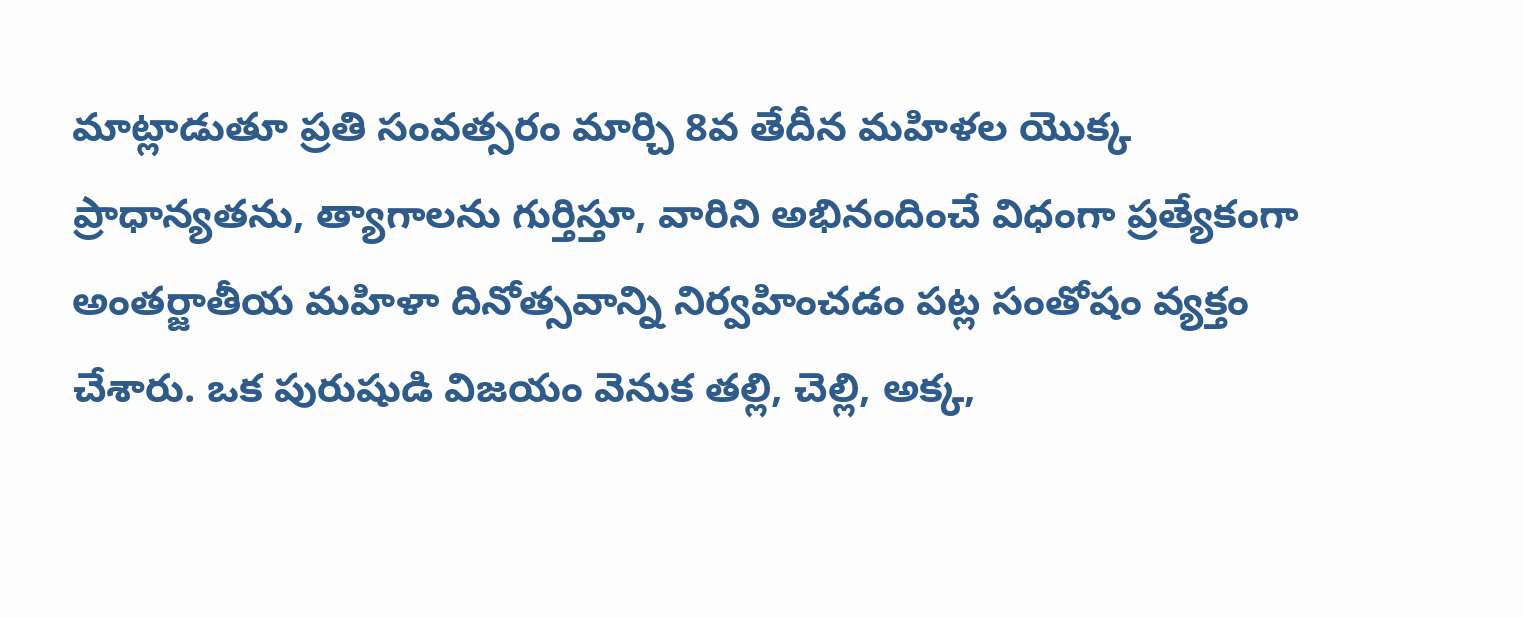మాట్లాడుతూ ప్రతి సంవత్సరం మార్చి 8వ తేదీన మహిళల యొక్క ప్రాధాన్యతను, త్యాగాలను గుర్తిస్తూ, వారిని అభినందించే విధంగా ప్రత్యేకంగా అంతర్జాతీయ మహిళా దినోత్సవాన్ని నిర్వహించడం పట్ల సంతోషం వ్యక్తం చేశారు. ఒక పురుషుడి విజయం వెనుక తల్లి, చెల్లి, అక్క,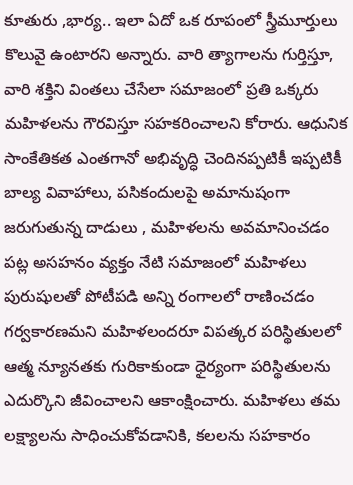కూతురు ,భార్య.. ఇలా ఏదో ఒక రూపంలో స్త్రీమూర్తులు కొలువై ఉంటారని అన్నారు. వారి త్యాగాలను గుర్తిస్తూ, వారి శక్తిని వింతలు చేసేలా సమాజంలో ప్రతి ఒక్కరు మహిళలను గౌరవిస్తూ సహకరించాలని కోరారు. ఆధునిక సాంకేతికత ఎంతగానో అభివృద్ధి చెందినప్పటికీ ఇప్పటికీ బాల్య వివాహాలు, పసికందులపై అమానుషంగా జరుగుతున్న దాడులు , మహిళలను అవమానించడం పట్ల అసహనం వ్యక్తం నేటి సమాజంలో మహిళలు పురుషులతో పోటీపడి అన్ని రంగాలలో రాణించడం గర్వకారణమని మహిళలందరూ విపత్కర పరిస్థితులలో ఆత్మ న్యూనతకు గురికాకుండా ధైర్యంగా పరిస్థితులను ఎదుర్కొని జీవించాలని ఆకాంక్షించారు. మహిళలు తమ లక్ష్యాలను సాధించుకోవడానికి, కలలను సహకారం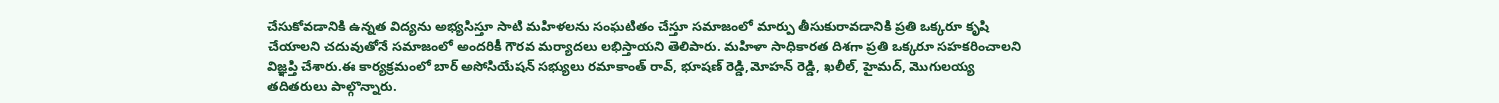చేసుకోవడానికి ఉన్నత విద్యను అభ్యసిస్తూ సాటి మహిళలను సంఘటితం చేస్తూ సమాజంలో మార్పు తీసుకురావడానికి ప్రతి ఒక్కరూ కృషి చేయాలని చదువుతోనే సమాజంలో అందరికీ గౌరవ మర్యాదలు లభిస్తాయని తెలిపారు. మహిళా సాధికారత దిశగా ప్రతి ఒక్కరూ సహకరించాలని విజ్ఞప్తి చేశారు.ఈ కార్యక్రమంలో బార్ అసోసియేషన్ సభ్యులు రమాకాంత్ రావ్, భూషణ్ రెడ్డి,మోహన్ రెడ్డి, ఖలీల్, హైమద్, మొగులయ్య తదితరులు పాల్గొన్నారు.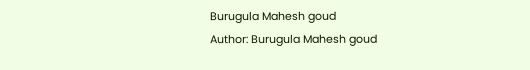Burugula Mahesh goud
Author: Burugula Mahesh goud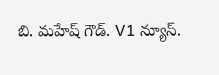బి. మహేష్ గౌడ్. V1 న్యూస్.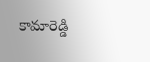కామారెడ్డి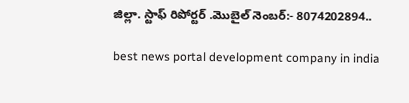జిల్లా. స్టాఫ్ రిపోర్టర్ .మొబైల్ నెంబర్:- 8074202894..

best news portal development company in india